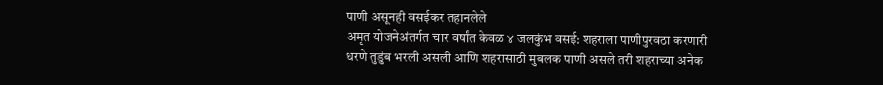पाणी असूनही वसईकर तहानलेले
अमृत योजनेअंतर्गत चार वर्षांत केवळ ४ जलकुंभ वसई: शहराला पाणीपुरवठा करणारी धरणे तुडुंब भरली असली आणि शहरासाठी मुबलक पाणी असले तरी शहराच्या अनेक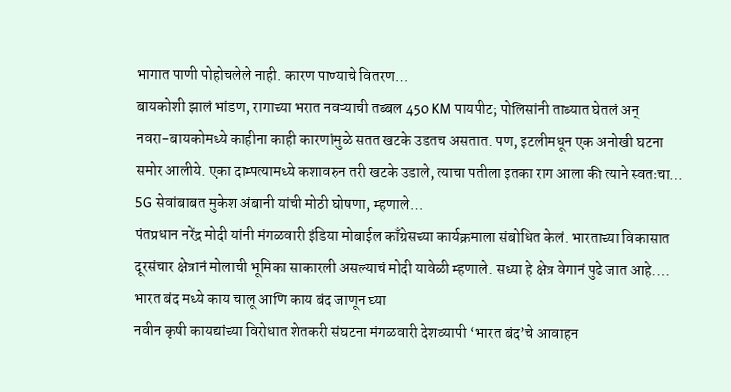भागात पाणी पोहोचलेले नाही. कारण पाण्याचे वितरण…
बायकोशी झालं भांडण, रागाच्या भरात नवऱ्याची तब्बल 450 KM पायपीट; पोलिसांनी ताब्यात घेतलं अन्
नवरा-बायकोमध्ये काहीना काही कारणांमुळे सतत खटके उडतच असतात. पण, इटलीमधून एक अनोखी घटना समोर आलीये. एका दाम्पत्यामध्ये कशावरुन तरी खटके उडाले, त्याचा पतीला इतका राग आला की त्याने स्वतःचा…
5G सेवांबाबत मुकेश अंबानी यांची मोठी घोषणा, म्हणाले…
पंतप्रधान नरेंद्र मोदी यांनी मंगळवारी इंडिया मोबाईल काँग्रेसच्या कार्यक्रमाला संबोधित केलं. भारताच्या विकासात दूरसंचार क्षेत्रानं मोलाची भूमिका साकारली असल्याचं मोदी यावेळी म्हणाले. सध्या हे क्षेत्र वेगानं पुढे जात आहे.…
भारत बंद मध्ये काय चालू आणि काय बंद जाणून घ्या
नवीन कृषी कायद्यांच्या विरोधात शेतकरी संघटना मंगळवारी देशव्यापी ‘भारत बंद’चे आवाहन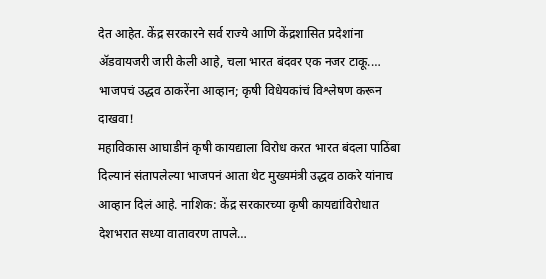देत आहेत. केंद्र सरकारने सर्व राज्ये आणि केंद्रशासित प्रदेशांना ॲडवायजरी जारी केली आहे, चला भारत बंदवर एक नजर टाकू.…
भाजपचं उद्धव ठाकरेंना आव्हान; कृषी विधेयकांचं विश्लेषण करून दाखवा!
महाविकास आघाडीनं कृषी कायद्याला विरोध करत भारत बंदला पाठिंबा दिल्यानं संतापलेल्या भाजपनं आता थेट मुख्यमंत्री उद्धव ठाकरे यांनाच आव्हान दिलं आहे. नाशिक: केंद्र सरकारच्या कृषी कायद्यांविरोधात देशभरात सध्या वातावरण तापले…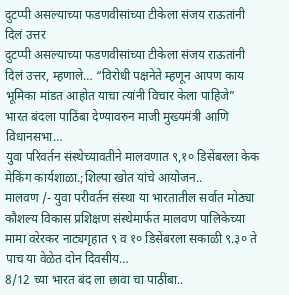दुटप्पी असल्याच्या फडणवीसांच्या टीकेला संजय राऊतांनी दिलं उत्तर
दुटप्पी असल्याच्या फडणवीसांच्या टीकेला संजय राऊतांनी दिलं उत्तर, म्हणाले… “विरोधी पक्षनेते म्हणून आपण काय भूमिका मांडत आहोत याचा त्यांनी विचार केला पाहिजे” भारत बंदला पाठिंबा देण्यावरुन माजी मुख्यमंत्री आणि विधानसभा…
युवा परिवर्तन संस्थेच्यावतीने मालवणात ९,१० डिसेंबरला केक मेकिंग कार्यशाळा.;शिल्पा खोत यांचे आयोजन..
मालवण /- युवा परीवर्तन संस्था या भारतातील सर्वात मोठ्या कौशल्य विकास प्रशिक्षण संस्थेमार्फत मालवण पालिकेच्या मामा वरेरकर नाट्यगृहात ९ व १० डिसेंबरला सकाळी ९.३० ते पाच या वेळेत दोन दिवसीय…
8/12 च्या भारत बंद ला छावा चा पाठींबा..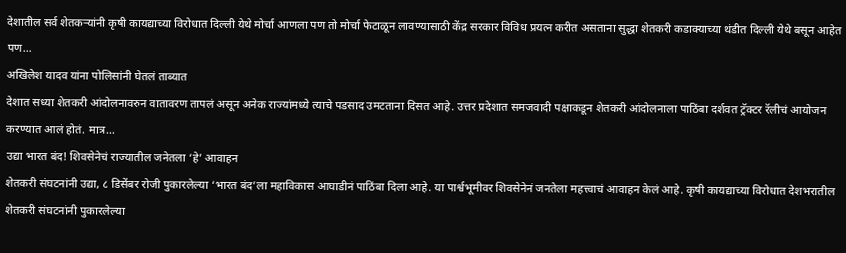देशातील सर्व शेतकऱ्यांनी कृषी कायद्याच्या विरोधात दिल्ली येथे मोर्चा आणला पण तो मोर्चा फेटाळून लावण्यासाठी केंद्र सरकार विविध प्रयत्न करीत असताना सुद्धा शेतकरी कडाक्याच्या थंडीत दिल्ली येथे बसून आहेत पण…
अखिलेश यादव यांना पोलिसांनी घेतलं ताब्यात
देशात सध्या शेतकरी आंदोलनावरुन वातावरण तापलं असून अनेक राज्यांमध्ये त्याचे पडसाद उमटताना दिसत आहे. उत्तर प्रदेशात समजवादी पक्षाकडून शेतकरी आंदोलनाला पाठिंबा दर्शवत ट्रॅक्टर रॅलीचं आयोजन करण्यात आलं होतं. मात्र…
उद्या भारत बंद! शिवसेनेचं राज्यातील जनेतला ‘हे’ आवाहन
शेतकरी संघटनांनी उद्या, ८ डिसेंबर रोजी पुकारलेल्या ‘भारत बंद’ला महाविकास आघाडीनं पाठिंबा दिला आहे. या पार्श्वभूमीवर शिवसेनेनं जनतेला महत्त्वाचं आवाहन केलं आहे. कृषी कायद्याच्या विरोधात देशभरातील शेतकरी संघटनांनी पुकारलेल्या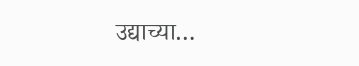उद्याच्या…